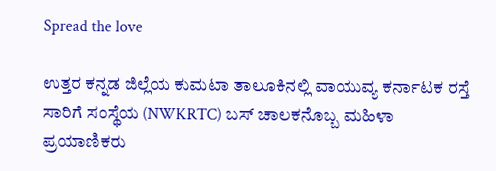Spread the love

ಉತ್ತರ ಕನ್ನಡ ಜಿಲ್ಲೆಯ ಕುಮಟಾ ತಾಲೂಕಿನಲ್ಲಿ ವಾಯುವ್ಯ ಕರ್ನಾಟಕ ರಸ್ತೆ ಸಾರಿಗೆ ಸಂಸ್ಥೆಯ (NWKRTC) ಬಸ್ ಚಾಲಕನೊಬ್ಬ ಮಹಿಳಾ ಪ್ರಯಾಣಿಕರು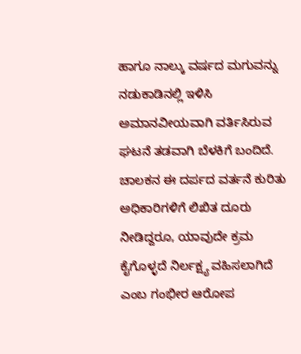ಹಾಗೂ ನಾಲ್ಕು ವರ್ಷದ ಮಗುವನ್ನು ನಡುಕಾಡಿನಲ್ಲಿ ಇಳಿಸಿ ಅಮಾನವೀಯವಾಗಿ ವರ್ತಿಸಿರುವ ಘಟನೆ ತಡವಾಗಿ ಬೆಳಕಿಗೆ ಬಂದಿದೆ. ಚಾಲಕನ ಈ ದರ್ಪದ ವರ್ತನೆ ಕುರಿತು ಅಧಿಕಾರಿಗಳಿಗೆ ಲಿಖಿತ ದೂರು ನೀಡಿದ್ದರೂ, ಯಾವುದೇ ಕ್ರಮ ಕೈಗೊಳ್ಳದೆ ನಿರ್ಲಕ್ಷ್ಯ ವಹಿಸಲಾಗಿದೆ ಎಂಬ ಗಂಭೀರ ಆರೋಪ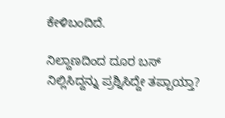ಕೇಳಿಬಂದಿದೆ.

ನಿಲ್ದಾಣದಿಂದ ದೂರ ಬಸ್ ನಿಲ್ಲಿಸಿದ್ದನ್ನು ಪ್ರಶ್ನಿಸಿದ್ದೇ ತಪ್ಪಾಯ್ತಾ?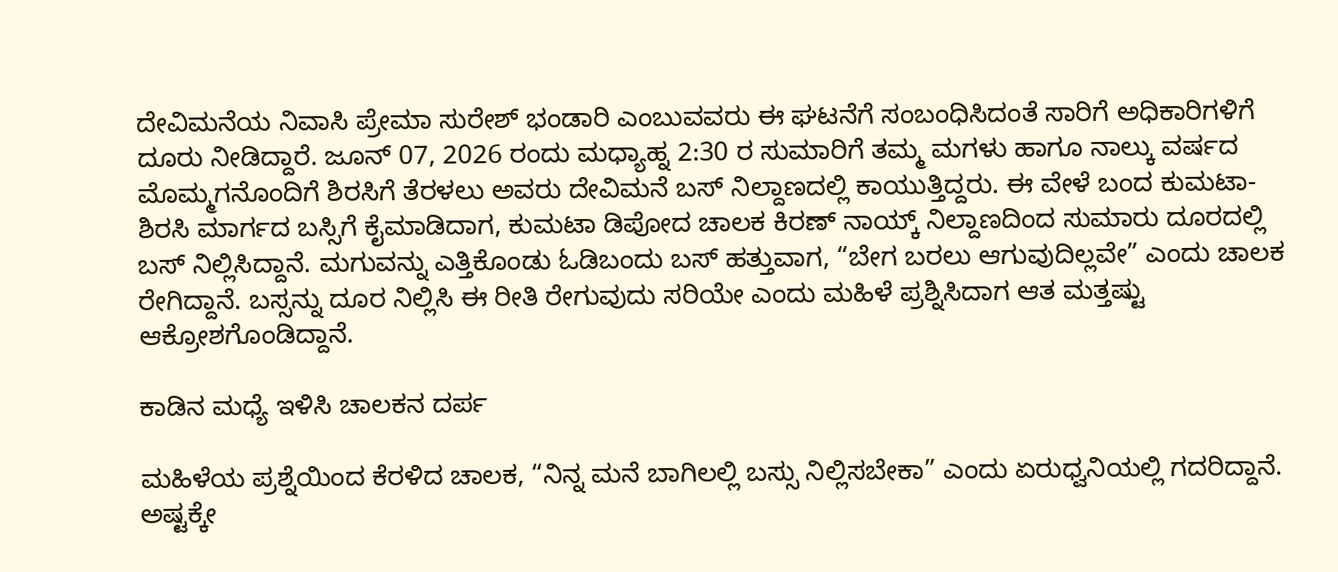ದೇವಿಮನೆಯ ನಿವಾಸಿ ಪ್ರೇಮಾ ಸುರೇಶ್ ಭಂಡಾರಿ ಎಂಬುವವರು ಈ ಘಟನೆಗೆ ಸಂಬಂಧಿಸಿದಂತೆ ಸಾರಿಗೆ ಅಧಿಕಾರಿಗಳಿಗೆ ದೂರು ನೀಡಿದ್ದಾರೆ. ಜೂನ್ 07, 2026 ರಂದು ಮಧ್ಯಾಹ್ನ 2:30 ರ ಸುಮಾರಿಗೆ ತಮ್ಮ ಮಗಳು ಹಾಗೂ ನಾಲ್ಕು ವರ್ಷದ ಮೊಮ್ಮಗನೊಂದಿಗೆ ಶಿರಸಿಗೆ ತೆರಳಲು ಅವರು ದೇವಿಮನೆ ಬಸ್ ನಿಲ್ದಾಣದಲ್ಲಿ ಕಾಯುತ್ತಿದ್ದರು. ಈ ವೇಳೆ ಬಂದ ಕುಮಟಾ-ಶಿರಸಿ ಮಾರ್ಗದ ಬಸ್ಸಿಗೆ ಕೈಮಾಡಿದಾಗ, ಕುಮಟಾ ಡಿಪೋದ ಚಾಲಕ ಕಿರಣ್ ನಾಯ್ಕ್ ನಿಲ್ದಾಣದಿಂದ ಸುಮಾರು ದೂರದಲ್ಲಿ ಬಸ್ ನಿಲ್ಲಿಸಿದ್ದಾನೆ. ಮಗುವನ್ನು ಎತ್ತಿಕೊಂಡು ಓಡಿಬಂದು ಬಸ್ ಹತ್ತುವಾಗ, “ಬೇಗ ಬರಲು ಆಗುವುದಿಲ್ಲವೇ” ಎಂದು ಚಾಲಕ ರೇಗಿದ್ದಾನೆ. ಬಸ್ಸನ್ನು ದೂರ ನಿಲ್ಲಿಸಿ ಈ ರೀತಿ ರೇಗುವುದು ಸರಿಯೇ ಎಂದು ಮಹಿಳೆ ಪ್ರಶ್ನಿಸಿದಾಗ ಆತ ಮತ್ತಷ್ಟು ಆಕ್ರೋಶಗೊಂಡಿದ್ದಾನೆ.

ಕಾಡಿನ ಮಧ್ಯೆ ಇಳಿಸಿ ಚಾಲಕನ ದರ್ಪ

ಮಹಿಳೆಯ ಪ್ರಶ್ನೆಯಿಂದ ಕೆರಳಿದ ಚಾಲಕ, “ನಿನ್ನ ಮನೆ ಬಾಗಿಲಲ್ಲಿ ಬಸ್ಸು ನಿಲ್ಲಿಸಬೇಕಾ” ಎಂದು ಏರುಧ್ವನಿಯಲ್ಲಿ ಗದರಿದ್ದಾನೆ. ಅಷ್ಟಕ್ಕೇ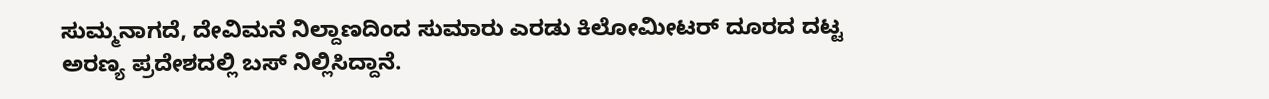ಸುಮ್ಮನಾಗದೆ, ದೇವಿಮನೆ ನಿಲ್ದಾಣದಿಂದ ಸುಮಾರು ಎರಡು ಕಿಲೋಮೀಟರ್ ದೂರದ ದಟ್ಟ ಅರಣ್ಯ ಪ್ರದೇಶದಲ್ಲಿ ಬಸ್ ನಿಲ್ಲಿಸಿದ್ದಾನೆ.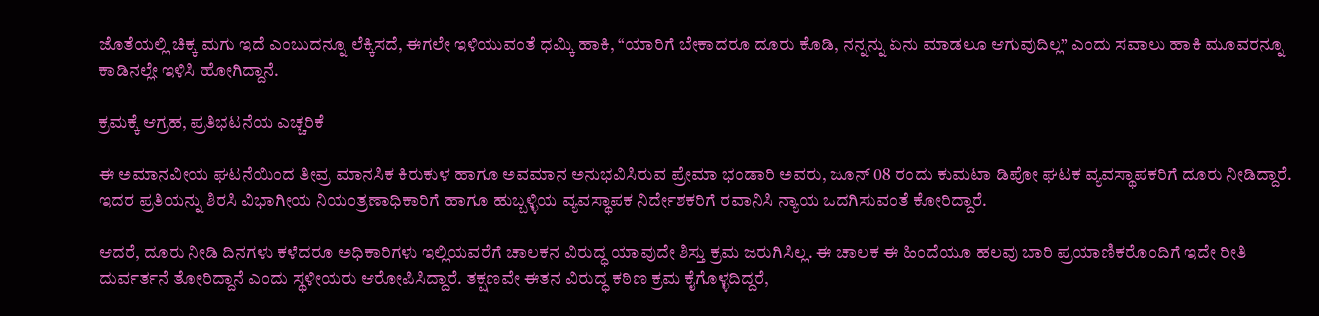ಜೊತೆಯಲ್ಲಿ ಚಿಕ್ಕ ಮಗು ಇದೆ ಎಂಬುದನ್ನೂ ಲೆಕ್ಕಿಸದೆ, ಈಗಲೇ ಇಳಿಯುವಂತೆ ಧಮ್ಕಿ ಹಾಕಿ, “ಯಾರಿಗೆ ಬೇಕಾದರೂ ದೂರು ಕೊಡಿ, ನನ್ನನ್ನು ಏನು ಮಾಡಲೂ ಆಗುವುದಿಲ್ಲ” ಎಂದು ಸವಾಲು ಹಾಕಿ ಮೂವರನ್ನೂ ಕಾಡಿನಲ್ಲೇ ಇಳಿಸಿ ಹೋಗಿದ್ದಾನೆ.

ಕ್ರಮಕ್ಕೆ ಆಗ್ರಹ, ಪ್ರತಿಭಟನೆಯ ಎಚ್ಚರಿಕೆ

ಈ ಅಮಾನವೀಯ ಘಟನೆಯಿಂದ ತೀವ್ರ ಮಾನಸಿಕ ಕಿರುಕುಳ ಹಾಗೂ ಅವಮಾನ ಅನುಭವಿಸಿರುವ ಪ್ರೇಮಾ ಭಂಡಾರಿ ಅವರು, ಜೂನ್ 08 ರಂದು ಕುಮಟಾ ಡಿಪೋ ಘಟಕ ವ್ಯವಸ್ಥಾಪಕರಿಗೆ ದೂರು ನೀಡಿದ್ದಾರೆ. ಇದರ ಪ್ರತಿಯನ್ನು ಶಿರಸಿ ವಿಭಾಗೀಯ ನಿಯಂತ್ರಣಾಧಿಕಾರಿಗೆ ಹಾಗೂ ಹುಬ್ಬಳ್ಳಿಯ ವ್ಯವಸ್ಥಾಪಕ ನಿರ್ದೇಶಕರಿಗೆ ರವಾನಿಸಿ ನ್ಯಾಯ ಒದಗಿಸುವಂತೆ ಕೋರಿದ್ದಾರೆ.

ಆದರೆ, ದೂರು ನೀಡಿ ದಿನಗಳು ಕಳೆದರೂ ಅಧಿಕಾರಿಗಳು ಇಲ್ಲಿಯವರೆಗೆ ಚಾಲಕನ ವಿರುದ್ಧ ಯಾವುದೇ ಶಿಸ್ತು ಕ್ರಮ ಜರುಗಿಸಿಲ್ಲ. ಈ ಚಾಲಕ ಈ ಹಿಂದೆಯೂ ಹಲವು ಬಾರಿ ಪ್ರಯಾಣಿಕರೊಂದಿಗೆ ಇದೇ ರೀತಿ ದುರ್ವರ್ತನೆ ತೋರಿದ್ದಾನೆ ಎಂದು ಸ್ಥಳೀಯರು ಆರೋಪಿಸಿದ್ದಾರೆ. ತಕ್ಷಣವೇ ಈತನ ವಿರುದ್ಧ ಕಠಿಣ ಕ್ರಮ ಕೈಗೊಳ್ಳದಿದ್ದರೆ,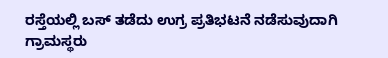ರಸ್ತೆಯಲ್ಲಿ ಬಸ್ ತಡೆದು ಉಗ್ರ ಪ್ರತಿಭಟನೆ ನಡೆಸುವುದಾಗಿ ಗ್ರಾಮಸ್ಥರು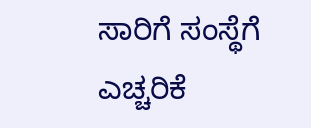ಸಾರಿಗೆ ಸಂಸ್ಥೆಗೆ ಎಚ್ಚರಿಕೆ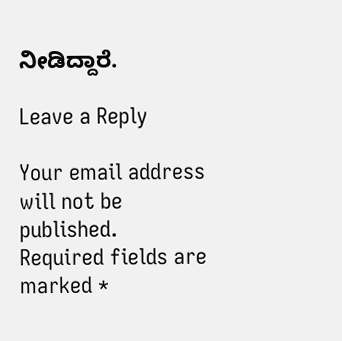ನೀಡಿದ್ದಾರೆ.

Leave a Reply

Your email address will not be published. Required fields are marked *